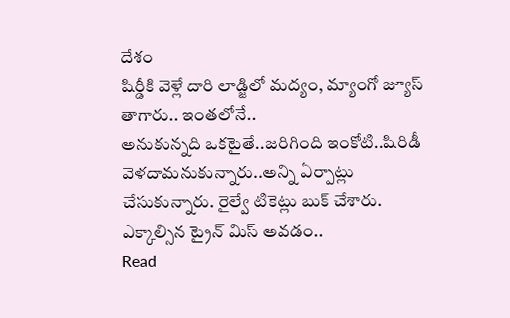దేశం
షిర్డీకి వెళ్లే దారి లాడ్జిలో మద్యం, మ్యాంగో జ్యూస్ తాగారు.. ఇంతలోనే..
అనుకున్నది ఒకటైతే..జరిగింది ఇంకోటి..షిరిడీ వెళదామనుకున్నారు..అన్ని ఏర్పాట్లు చేసుకున్నారు. రైల్వే టికెట్లు బుక్ చేశారు. ఎక్కాల్సిన ట్రైన్ మిస్ అవడం..
Read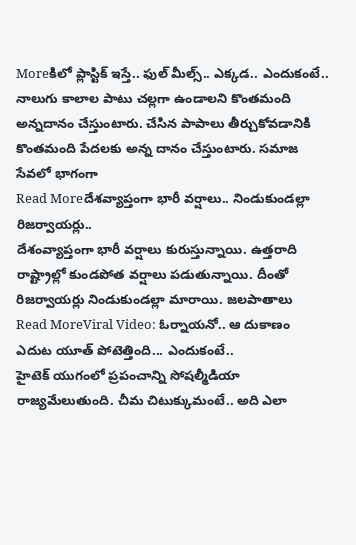Moreకిలో ప్లాస్టిక్ ఇస్తే.. ఫుల్ మీల్స్.. ఎక్కడ.. ఎందుకంటే..
నాలుగు కాలాల పాటు చల్లగా ఉండాలని కొంతమంది అన్నదానం చేస్తుంటారు. చేసిన పాపాలు తీర్చుకోవడానికి కొంతమంది పేదలకు అన్న దానం చేస్తుంటారు. సమాజ సేవలో భాగంగా
Read Moreదేశవ్యాప్తంగా భారీ వర్షాలు.. నిండుకుండల్లా రిజర్వాయర్లు..
దేశంవ్యాప్తంగా భారీ వర్షాలు కురుస్తున్నాయి. ఉత్తరాది రాష్ట్రాల్లో కుండపోత వర్షాలు పడుతున్నాయి. దీంతో రిజర్వాయర్లు నిండుకుండల్లా మారాయి. జలపాతాలు
Read MoreViral Video: ఓర్నాయనో.. ఆ దుకాణం ఎదుట యూత్ పోటెత్తింది... ఎందుకంటే..
హైటెక్ యుగంలో ప్రపంచాన్ని సోషల్మీడియా రాజ్యమేలుతుంది. చీమ చిటుక్కుమంటే.. అది ఎలా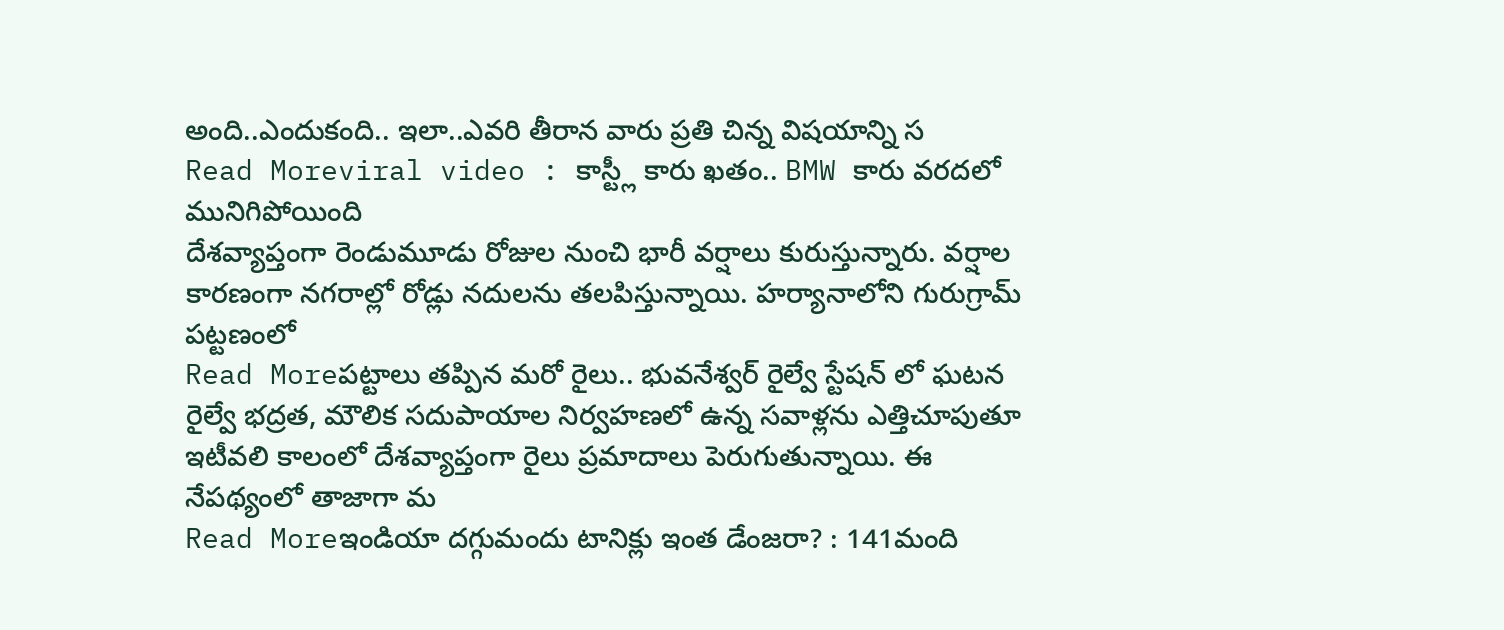అంది..ఎందుకంది.. ఇలా..ఎవరి తీరాన వారు ప్రతి చిన్న విషయాన్ని స
Read Moreviral video : కాస్ట్లీ కారు ఖతం.. BMW కారు వరదలో మునిగిపోయింది
దేశవ్యాప్తంగా రెండుమూడు రోజుల నుంచి భారీ వర్షాలు కురుస్తున్నారు. వర్షాల కారణంగా నగరాల్లో రోడ్లు నదులను తలపిస్తున్నాయి. హర్యానాలోని గురుగ్రామ్ పట్టణంలో
Read Moreపట్టాలు తప్పిన మరో రైలు.. భువనేశ్వర్ రైల్వే స్టేషన్ లో ఘటన
రైల్వే భద్రత, మౌలిక సదుపాయాల నిర్వహణలో ఉన్న సవాళ్లను ఎత్తిచూపుతూ ఇటీవలి కాలంలో దేశవ్యాప్తంగా రైలు ప్రమాదాలు పెరుగుతున్నాయి. ఈ నేపథ్యంలో తాజాగా మ
Read Moreఇండియా దగ్గుమందు టానిక్లు ఇంత డేంజరా? : 141మంది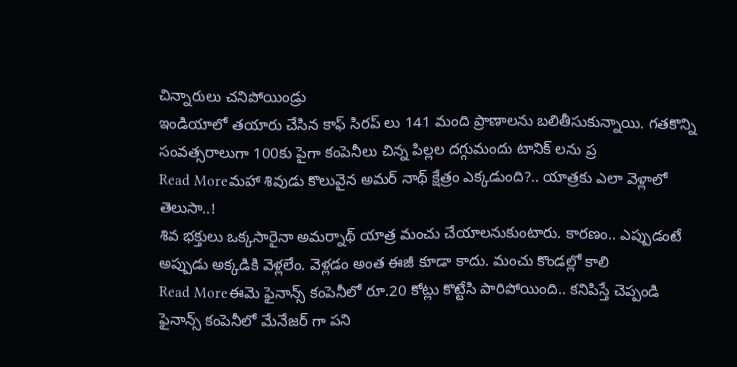చిన్నారులు చనిపోయిండ్రు
ఇండియాలో తయారు చేసిన కాఫ్ సిరప్ లు 141 మంది ప్రాణాలను బలితీసుకున్నాయి. గతకొన్ని సంవత్సరాలుగా 100కు పైగా కంపెనీలు చిన్న పిల్లల దగ్గుమందు టానిక్ లను ప్ర
Read Moreమహా శివుడు కొలువైన అమర్ నాథ్ క్షేత్రం ఎక్కడుంది?.. యాత్రకు ఎలా వెళ్లాలో తెలుసా..!
శివ భక్తులు ఒక్కసారైనా అమర్నాథ్ యాత్ర మంచు చేయాలనుకుంటారు. కారణం.. ఎప్పుడంటే అప్పుడు అక్కడికి వెళ్లలేం. వెళ్లడం అంత ఈజీ కూడా కాదు. మంచు కొండల్లో కాలి
Read Moreఈమె ఫైనాన్స్ కంపెనీలో రూ.20 కోట్లు కొట్టేసి పారిపోయింది.. కనిపిస్తే చెప్పండి
ఫైనాన్స్ కంపెనీలో మేనేజర్ గా పని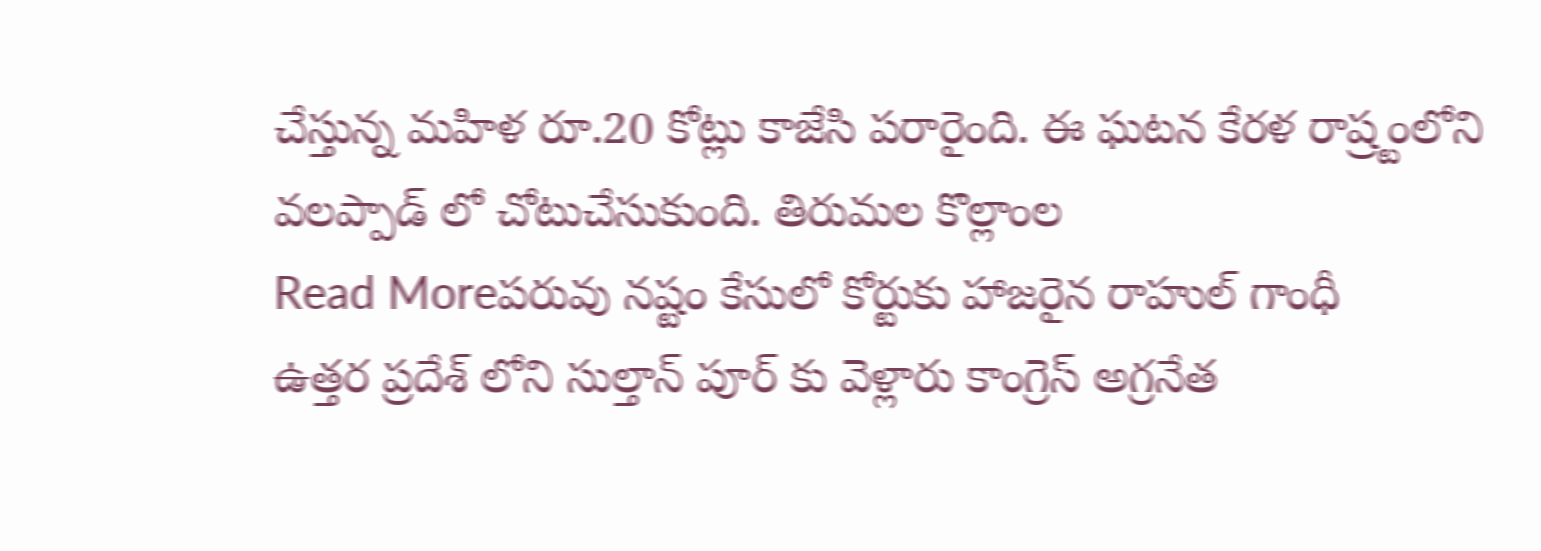చేస్తున్న మహిళ రూ.20 కోట్లు కాజేసి పరారైంది. ఈ ఘటన కేరళ రాష్ర్టంలోని వలప్పాడ్ లో చోటుచేసుకుంది. తిరుమల కొల్లాంల
Read Moreపరువు నష్టం కేసులో కోర్టుకు హాజరైన రాహుల్ గాంధీ
ఉత్తర ప్రదేశ్ లోని సుల్తాన్ పూర్ కు వెళ్లారు కాంగ్రెస్ అగ్రనేత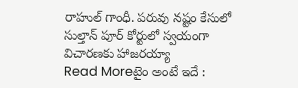రాహుల్ గాంధీ. పరువు నష్టం కేసులో సుల్తాన్ పూర్ కోర్టులో స్వయంగా విచారణకు హాజరయ్యా
Read Moreటైం అంటే ఇదే :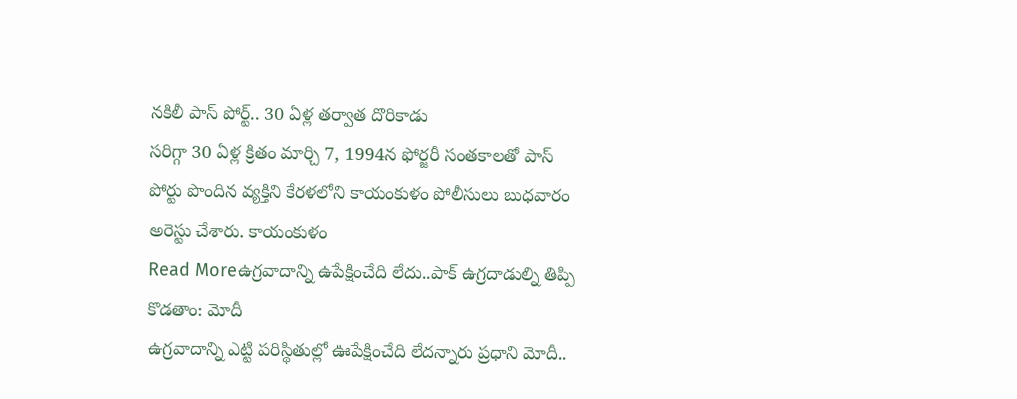నకిలీ పాస్ పోర్ట్.. 30 ఏళ్ల తర్వాత దొరికాడు
సరిగ్గా 30 ఏళ్ల క్రితం మార్చి 7, 1994న ఫోర్జరీ సంతకాలతో పాస్ పోర్టు పొందిన వ్యక్తిని కేరళలోని కాయంకుళం పోలీసులు బుధవారం అరెస్టు చేశారు. కాయంకుళం
Read Moreఉగ్రవాదాన్ని ఉపేక్షించేది లేదు..పాక్ ఉగ్రదాడుల్ని తిప్పి కొడతాం: మోదీ
ఉగ్రవాదాన్ని ఎట్టి పరిస్థితుల్లో ఊపేక్షించేది లేదన్నారు ప్రధాని మోదీ..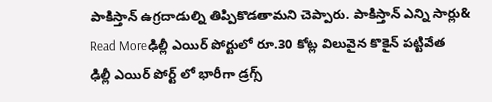పాకిస్తాన్ ఉగ్రదాడుల్ని తిప్పికొడతామని చెప్పారు. పాకిస్తాన్ ఎన్ని సార్లు&
Read Moreఢిల్లీ ఎయిర్ పోర్టులో రూ.30 కోట్ల విలువైన కొకైన్ పట్టివేత
ఢిల్లీ ఎయిర్ పోర్ట్ లో భారీగా డ్రగ్స్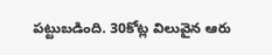పట్టుబడింది. 30కోట్ల విలువైన ఆరు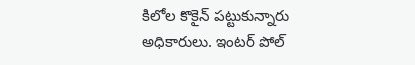కిలోల కొకైన్ పట్టుకున్నారు అధికారులు. ఇంటర్ పోల్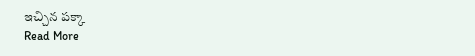ఇచ్చిన పక్కా
Read More